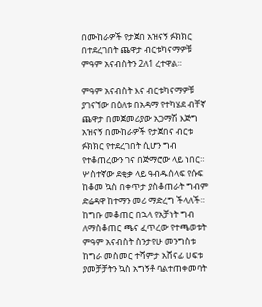በሙከራዎች የታጀበ አዝናኝ ፉክክር በተደረገበት ጨዋታ ብርቱካናማዎቹ ምዓም አናብስትን 2ለ1 ረተዋል።

ምዓም አናብስት እና ብርቱካናማዎቹ ያገናኘው በዕለቱ በአዳማ የተካሄደ ብቸኛ ጨዋታ በመጀመሪያው አጋማሽ እጅግ አዝናኝ በሙከራዎች የታጀበና ብርቱ ፉክክር የተደረገበት ሲሆን ግብ የተቆጠረውን ገና በጅማሮው ላይ ነበር። ሦስተኛው ደቂቃ ላይ ዓብዱሰላፍ የሱፍ ከቆመ ኳስ በቀጥታ ያስቆጠራት ግብም ድሬዳዋ ከተማን መሪ ማድረግ ችላለች።
ከግቡ መቆጠር በኋላ የአቻነት ግብ ለማስቆጠር ጫና ፈጥረው የተጫወቱት ምዓም አናብስት ስንታየሁ መንግስቱ ከግራ መስመር ተሻምታ አሸናፊ ሀፍቱ ያመቻቻትን ኳስ አግኝቶ ባልተጠቀመባት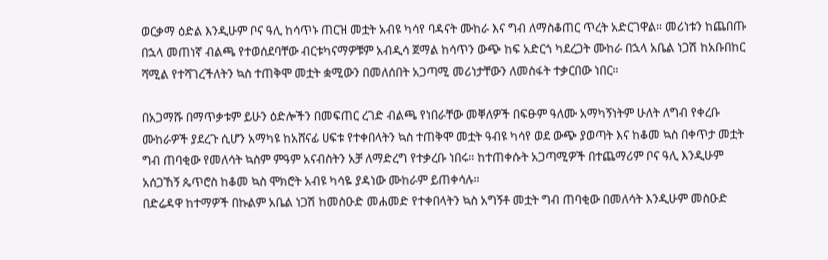ወርቃማ ዕድል እንዲሁም ቦና ዓሊ ከሳጥኑ ጠርዝ መቷት አብዩ ካሳየ ባዳናት ሙከራ እና ግብ ለማስቆጠር ጥረት አድርገዋል። መሪነቱን ከጨበጡ በኋላ መጠነኛ ብልጫ የተወሰደባቸው ብርቱካናማዎቹም አብዲሳ ጀማል ከሳጥን ውጭ ከፍ አድርጎ ካደረጋት ሙከራ በኋላ አቤል ነጋሽ ከአቡበከር ሻሚል የተሻገረችለትን ኳስ ተጠቅሞ መቷት ቋሚውን በመለሰበት አጋጣሚ መሪነታቸውን ለመስፋት ተቃርበው ነበር።

በአጋማሹ በማጥቃቱም ይሁን ዕድሎችን በመፍጠር ረገድ ብልጫ የነበራቸው መቐለዎች በፍፁም ዓለሙ አማካኝነትም ሁለት ለግብ የቀረቡ ሙከራዎች ያደረጉ ሲሆን አማካዩ ከአሸናፊ ሀፍቱ የተቀበላትን ኳስ ተጠቅሞ መቷት ዓብዩ ካሳየ ወደ ውጭ ያወጣት እና ከቆመ ኳስ በቀጥታ መቷት ግብ ጠባቂው የመለሳት ኳስም ምዓም አናብስትን አቻ ለማድረግ የተቃረቡ ነበሩ። ከተጠቀሱት አጋጣሚዎች በተጨማሪም ቦና ዓሊ እንዲሁም
አሰጋኸኝ ጴጥሮስ ከቆመ ኳስ ሞክሮት አብዩ ካሳዬ ያዳነው ሙከራም ይጠቀሳሉ።
በድሬዳዋ ከተማዎች በኩልም አቤል ነጋሽ ከመስዑድ መሐመድ የተቀበላትን ኳስ አግኝቶ መቷት ግብ ጠባቂው በመለሳት እንዲሁም መስዑድ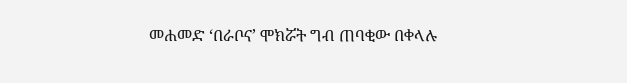መሐመድ ‘በራቦና’ ሞክሯት ግብ ጠባቂው በቀላሉ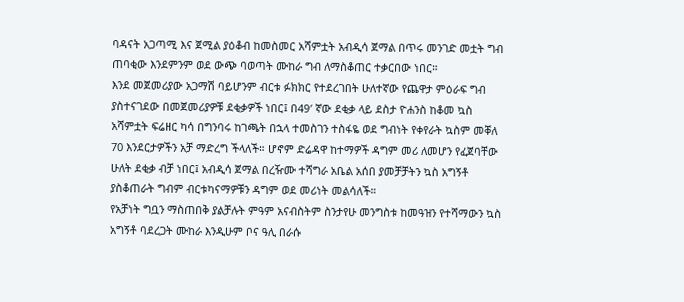ባዳናት አጋጣሚ እና ጀሚል ያዕቆብ ከመስመር አሻምቷት አብዲሳ ጀማል በጥሩ መንገድ መቷት ግብ ጠባቂው እንደምንም ወደ ውጭ ባወጣት ሙከራ ግብ ለማስቆጠር ተቃርበው ነበር።
እንደ መጀመሪያው አጋማሽ ባይሆንም ብርቱ ፉክክር የተደረገበት ሁለተኛው የጨዋታ ምዕራፍ ግብ ያስተናገደው በመጀመሪያዎቹ ደቂቃዎች ነበር፤ በ49′ ኛው ደቂቃ ላይ ደስታ ዮሐንስ ከቆመ ኳስ አሻምቷት ፍሬዘር ካሳ በግንባሩ ከገጫት በኋላ ተመስገን ተስፋዬ ወደ ግብነት የቀየራት ኳስም መቐለ 70 እንደርታዎችን አቻ ማድረግ ችላለች። ሆኖም ድሬዳዋ ከተማዎች ዳግም መሪ ለመሆን የፈጀባቸው ሁለት ደቂቃ ብቻ ነበር፤ አብዲሳ ጀማል በረዥሙ ተሻግራ አቤል አሰበ ያመቻቻትን ኳስ አግኝቶ ያስቆጠራት ግብም ብርቱካናማዎቹን ዳግም ወደ መሪነት መልሳለች።
የአቻነት ግቧን ማስጠበቅ ያልቻሉት ምዓም አናብስትም ስንታየሁ መንግስቱ ከመዓዝን የተሻማውን ኳስ አግኝቶ ባደረጋት ሙከራ እንዲሁም ቦና ዓሊ በራሱ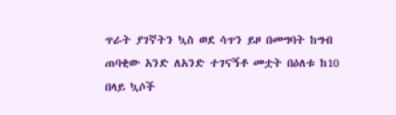ጥራት ያገኛትን ኳስ ወደ ሳጥን ይዞ በመግባት ከግብ ጠባቂው አንድ ለአንድ ተገናኝቶ መቷት በዕለቱ ከ10 በላይ ኳሶች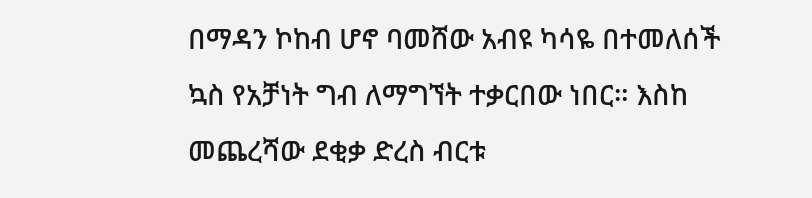በማዳን ኮከብ ሆኖ ባመሸው አብዩ ካሳዬ በተመለሰች ኳስ የአቻነት ግብ ለማግኘት ተቃርበው ነበር። እስከ መጨረሻው ደቂቃ ድረስ ብርቱ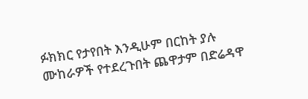ፉክክር የታየበት እንዲሁም በርከት ያሉ ሙከራዎች የተደረጉበት ጨዋታም በድሬዳዋ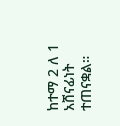ከተማ 2 ለ 1 አሸናፊነት ተጠናቋል።